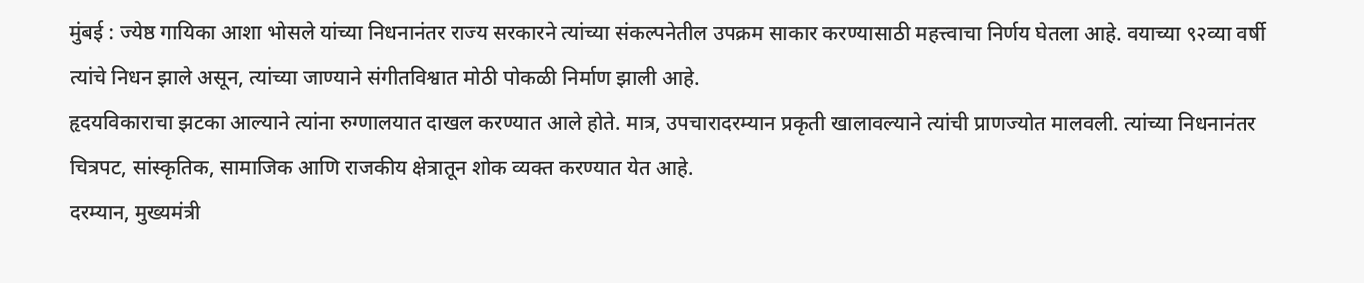मुंबई : ज्येष्ठ गायिका आशा भोसले यांच्या निधनानंतर राज्य सरकारने त्यांच्या संकल्पनेतील उपक्रम साकार करण्यासाठी महत्त्वाचा निर्णय घेतला आहे. वयाच्या ९२व्या वर्षी त्यांचे निधन झाले असून, त्यांच्या जाण्याने संगीतविश्वात मोठी पोकळी निर्माण झाली आहे.
हृदयविकाराचा झटका आल्याने त्यांना रुग्णालयात दाखल करण्यात आले होते. मात्र, उपचारादरम्यान प्रकृती खालावल्याने त्यांची प्राणज्योत मालवली. त्यांच्या निधनानंतर चित्रपट, सांस्कृतिक, सामाजिक आणि राजकीय क्षेत्रातून शोक व्यक्त करण्यात येत आहे.
दरम्यान, मुख्यमंत्री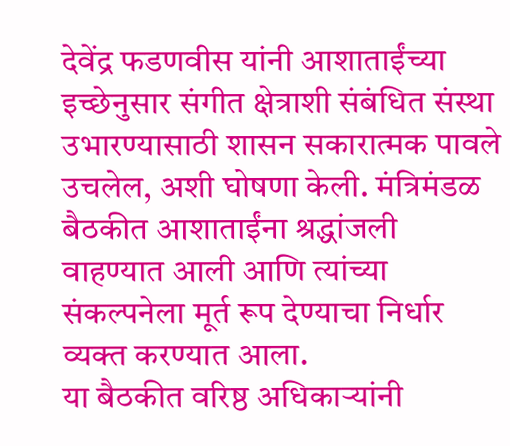देवेंद्र फडणवीस यांनी आशाताईंच्या इच्छेनुसार संगीत क्षेत्राशी संबंधित संस्था उभारण्यासाठी शासन सकारात्मक पावले उचलेल, अशी घोषणा केली. मंत्रिमंडळ बैठकीत आशाताईंना श्रद्धांजली वाहण्यात आली आणि त्यांच्या संकल्पनेला मूर्त रूप देण्याचा निर्धार व्यक्त करण्यात आला.
या बैठकीत वरिष्ठ अधिकाऱ्यांनी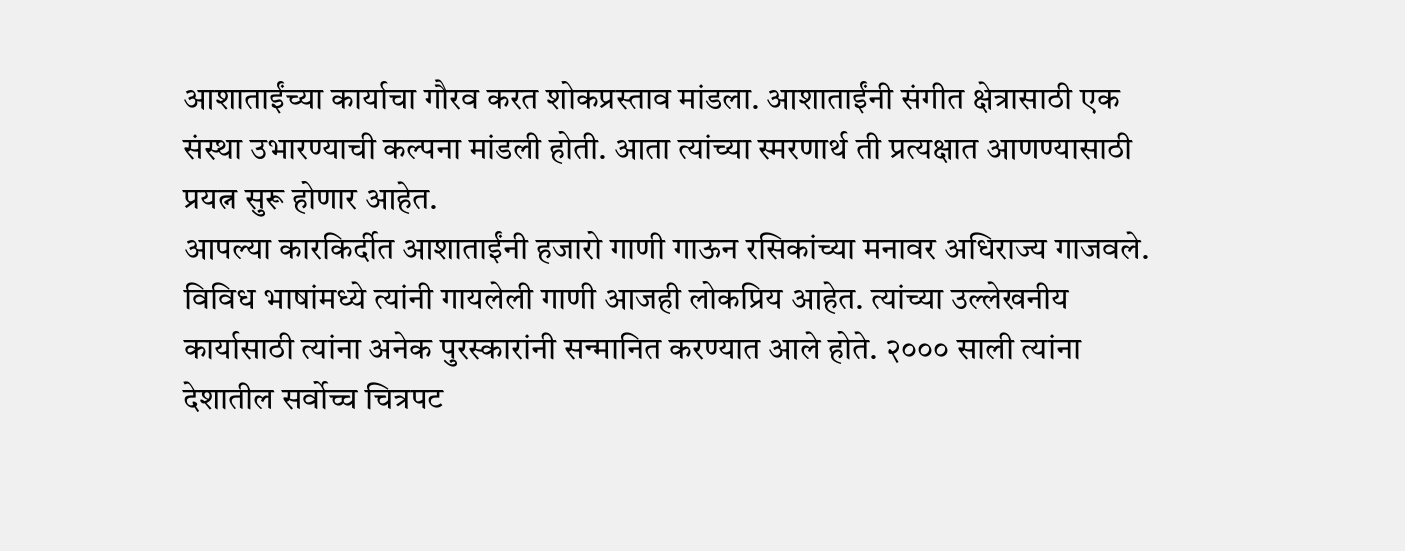आशाताईंच्या कार्याचा गौरव करत शोकप्रस्ताव मांडला. आशाताईंनी संगीत क्षेत्रासाठी एक संस्था उभारण्याची कल्पना मांडली होती. आता त्यांच्या स्मरणार्थ ती प्रत्यक्षात आणण्यासाठी प्रयत्न सुरू होणार आहेत.
आपल्या कारकिर्दीत आशाताईंनी हजारो गाणी गाऊन रसिकांच्या मनावर अधिराज्य गाजवले. विविध भाषांमध्ये त्यांनी गायलेली गाणी आजही लोकप्रिय आहेत. त्यांच्या उल्लेखनीय कार्यासाठी त्यांना अनेक पुरस्कारांनी सन्मानित करण्यात आले होते. २००० साली त्यांना देशातील सर्वोच्च चित्रपट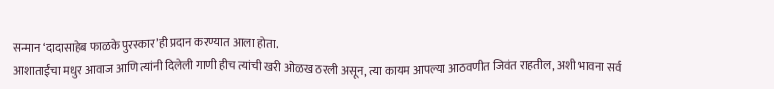सन्मान ‘दादासाहेब फाळके पुरस्कार’ही प्रदान करण्यात आला होता.
आशाताईंचा मधुर आवाज आणि त्यांनी दिलेली गाणी हीच त्यांची खरी ओळख ठरली असून, त्या कायम आपल्या आठवणीत जिवंत राहतील, अशी भावना सर्व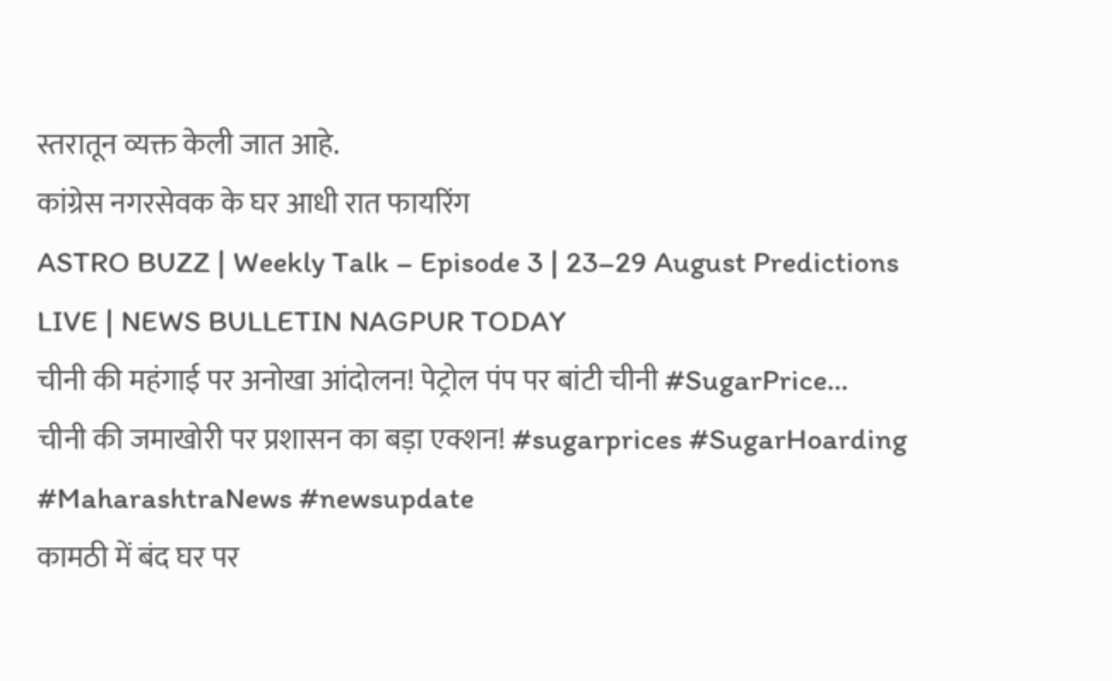स्तरातून व्यक्त केली जात आहे.
कांग्रेस नगरसेवक के घर आधी रात फायरिंग
ASTRO BUZZ | Weekly Talk – Episode 3 | 23–29 August Predictions
LIVE | NEWS BULLETIN NAGPUR TODAY
चीनी की महंगाई पर अनोखा आंदोलन! पेट्रोल पंप पर बांटी चीनी #SugarPrice...
चीनी की जमाखोरी पर प्रशासन का बड़ा एक्शन! #sugarprices #SugarHoarding #MaharashtraNews #newsupdate
कामठी में बंद घर पर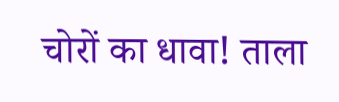चोरों का धावा! ताला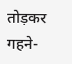तोड़कर गहने-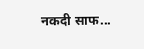नकदी साफ...